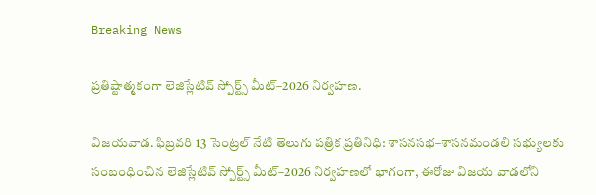Breaking News

ప్రతిష్టాత్మకంగా లెజిస్లేటివ్ స్పోర్ట్స్ మీట్–2026 నిర్వహణ.

విజయవాడ. ఫిబ్రవరి 13 సెంట్రల్ నేటి తెలుగు పత్రిక ప్రతినిధి: శాసనసభ–శాసనమండలి సభ్యులకు సంబంధించిన లెజిస్లేటివ్ స్పోర్ట్స్ మీట్–2026 నిర్వహణలో భాగంగా, ఈరోజు విజయ వాడలోని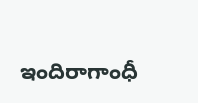ఇందిరాగాంధీ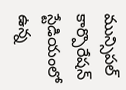మున్సిపల్ కార్పొరేషన్ స్టేడియంలో ఉన్న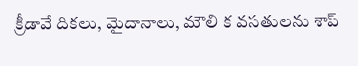క్రీడావే దికలు, మైదానాలు, మౌలి క వసతులను శాప్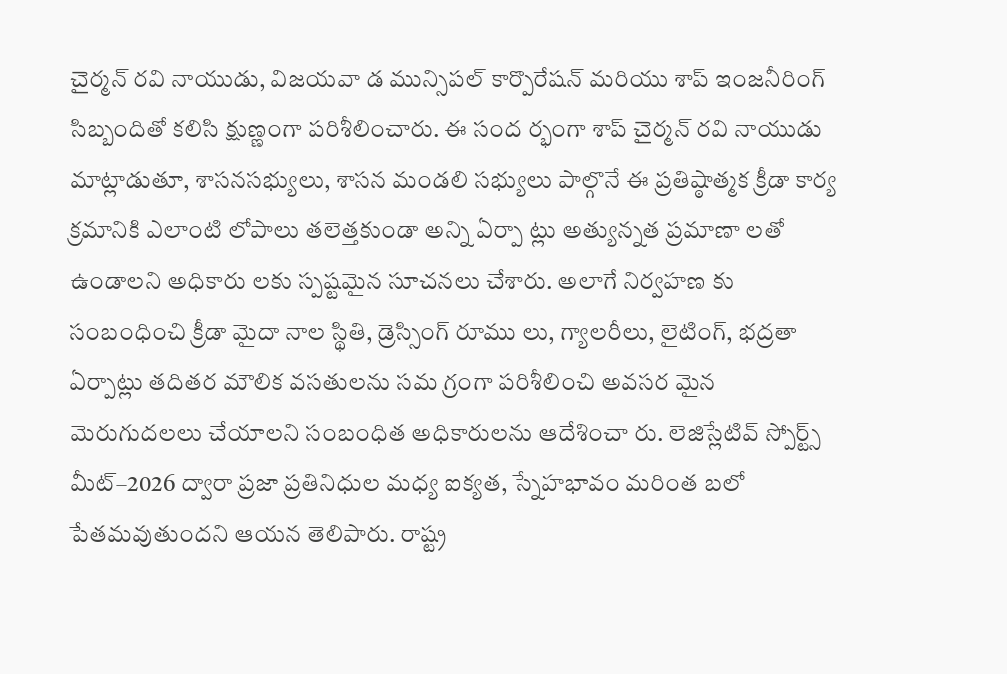చైర్మన్ రవి నాయుడు, విజయవా డ మున్సిపల్ కార్పొరేషన్ మరియు శాప్ ఇంజనీరింగ్ సిబ్బందితో కలిసి క్షుణ్ణంగా పరిశీలించారు. ఈ సంద ర్భంగా శాప్ చైర్మన్ రవి నాయుడు మాట్లాడుతూ, శాసనసభ్యులు, శాసన మండలి సభ్యులు పాల్గొనే ఈ ప్రతిష్ఠాత్మక క్రీడా కార్య క్రమానికి ఎలాంటి లోపాలు తలెత్తకుండా అన్ని ఏర్పా ట్లు అత్యున్నత ప్రమాణా లతో ఉండాలని అధికారు లకు స్పష్టమైన సూచనలు చేశారు. అలాగే నిర్వహణ కు సంబంధించి క్రీడా మైదా నాల స్థితి, డ్రెస్సింగ్ రూము లు, గ్యాలరీలు, లైటింగ్, భద్రతా ఏర్పాట్లు తదితర మౌలిక వసతులను సమ గ్రంగా పరిశీలించి అవసర మైన మెరుగుదలలు చేయాలని సంబంధిత అధికారులను ఆదేశించా రు. లెజిస్లేటివ్ స్పోర్ట్స్ మీట్–2026 ద్వారా ప్రజా ప్రతినిధుల మధ్య ఐక్యత, స్నేహభావం మరింత బలో పేతమవుతుందని ఆయన తెలిపారు. రాష్ట్ర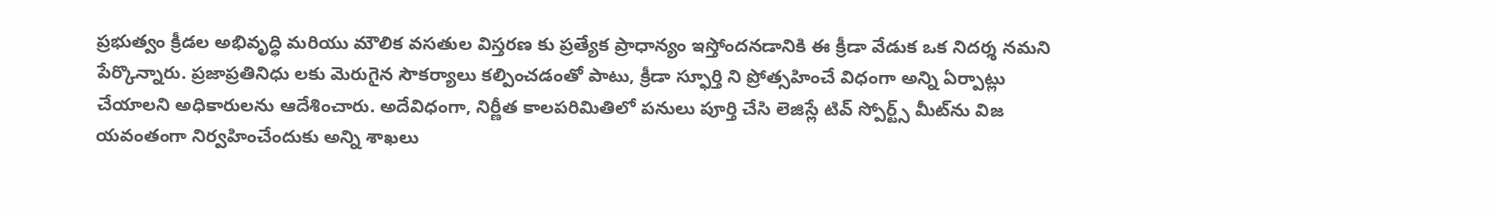ప్రభుత్వం క్రీడల అభివృద్ధి మరియు మౌలిక వసతుల విస్తరణ కు ప్రత్యేక ప్రాధాన్యం ఇస్తోందనడానికి ఈ క్రీడా వేడుక ఒక నిదర్శ నమని పేర్కొన్నారు. ప్రజాప్రతినిధు లకు మెరుగైన సౌకర్యాలు కల్పించడంతో పాటు, క్రీడా స్ఫూర్తి ని ప్రోత్సహించే విధంగా అన్ని ఏర్పాట్లు చేయాలని అధికారులను ఆదేశించారు. అదేవిధంగా, నిర్ణీత కాలపరిమితిలో పనులు పూర్తి చేసి లెజిస్లే టివ్ స్పోర్ట్స్ మీట్‌ను విజ యవంతంగా నిర్వహించేందుకు అన్ని శాఖలు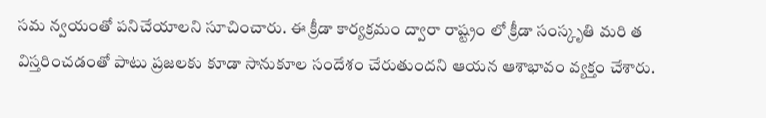సమ న్వయంతో పనిచేయాలని సూచించారు. ఈ క్రీడా కార్యక్రమం ద్వారా రాష్ట్రం లో క్రీడా సంస్కృతి మరి త విస్తరించడంతో పాటు ప్రజలకు కూడా సానుకూల సందేశం చేరుతుందని ఆయన ఆశాభావం వ్యక్తం చేశారు.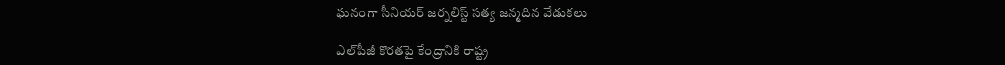ఘనంగా సీనియర్ జర్నలిస్ట్ సత్య జన్మదిన వేడుకలు

ఎల్‌పీజీ కొరతపై కేంద్రానికి రాష్ట్ర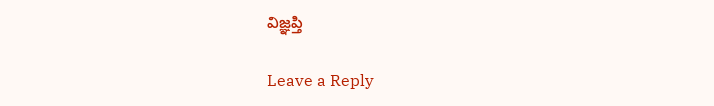విజ్ఞప్తి

Leave a Reply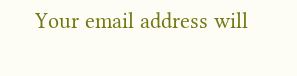Your email address will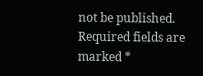not be published. Required fields are marked *